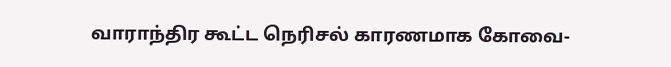வாராந்திர கூட்ட நெரிசல் காரணமாக கோவை-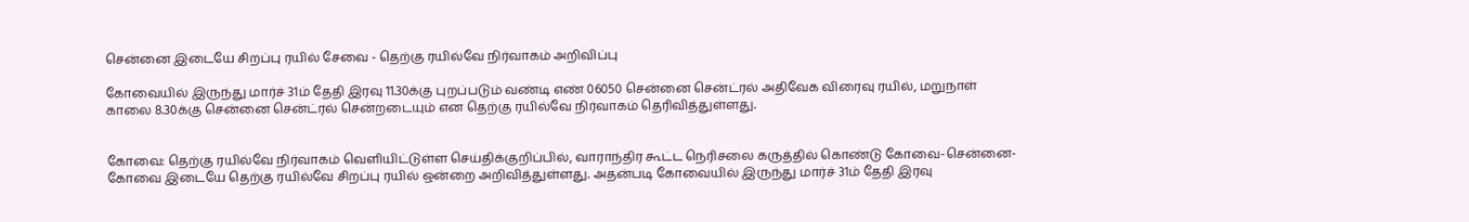சென்னை இடையே சிறப்பு ரயில் சேவை - தெற்கு ரயில்வே நிர்வாகம் அறிவிப்பு

கோவையில் இருந்து மார்ச் 31ம் தேதி இரவு 11.30க்கு புறப்படும் வண்டி எண் 06050 சென்னை சென்ட்ரல் அதிவேக விரைவு ரயில், மறுநாள் காலை 8.30க்கு சென்னை சென்ட்ரல் சென்றடையும் என தெற்கு ரயில்வே நிர்வாகம் தெரிவித்துள்ளது.


கோவை: தெற்கு ரயில்வே நிர்வாகம் வெளியிட்டுள்ள செய்திக்குறிப்பில், வாராந்திர கூட்ட நெரிசலை கருத்தில் கொண்டு கோவை-சென்னை-கோவை இடையே தெற்கு ரயில்வே சிறப்பு ரயில் ஒன்றை அறிவித்துள்ளது. அதன்படி கோவையில் இருந்து மார்ச் 31ம் தேதி இரவு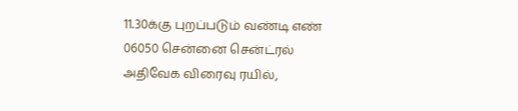11.30க்கு புறப்படும் வண்டி எண் 06050 சென்னை சென்ட்ரல் அதிவேக விரைவு ரயில்,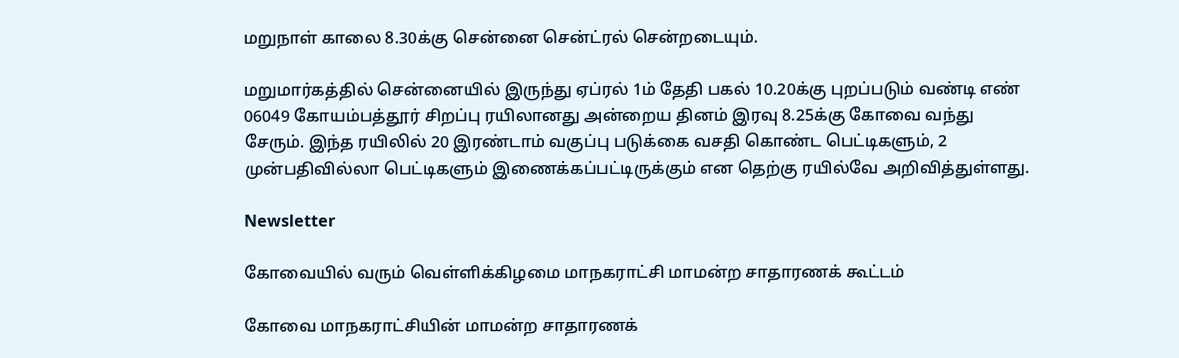மறுநாள் காலை 8.30க்கு சென்னை சென்ட்ரல் சென்றடையும்.

மறுமார்கத்தில் சென்னையில் இருந்து ஏப்ரல் 1ம் தேதி பகல் 10.20க்கு புறப்படும் வண்டி எண் 06049 கோயம்பத்தூர் சிறப்பு ரயிலானது அன்றைய தினம் இரவு 8.25க்கு கோவை வந்து சேரும். இந்த ரயிலில் 20 இரண்டாம் வகுப்பு படுக்கை வசதி கொண்ட பெட்டிகளும், 2 முன்பதிவில்லா பெட்டிகளும் இணைக்கப்பட்டிருக்கும் என தெற்கு ரயில்வே அறிவித்துள்ளது.

Newsletter

கோவையில் வரும் வெள்ளிக்கிழமை மாநகராட்சி மாமன்ற சாதாரணக் கூட்டம்

கோவை மாநகராட்சியின் மாமன்ற சாதாரணக்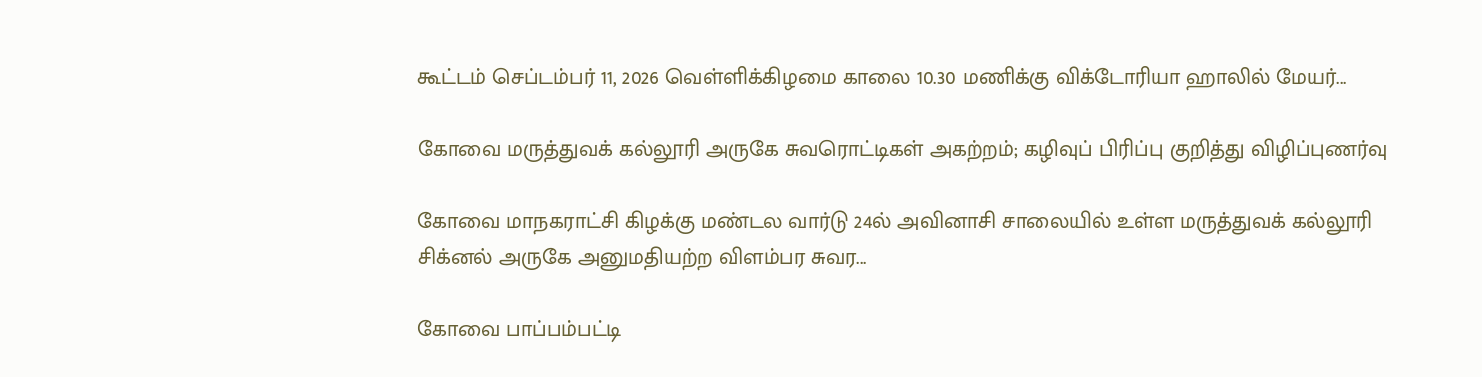கூட்டம் செப்டம்பர் 11, 2026 வெள்ளிக்கிழமை காலை 10.30 மணிக்கு விக்டோரியா ஹாலில் மேயர்...

கோவை மருத்துவக் கல்லூரி அருகே சுவரொட்டிகள் அகற்றம்; கழிவுப் பிரிப்பு குறித்து விழிப்புணர்வு

கோவை மாநகராட்சி கிழக்கு மண்டல வார்டு 24ல் அவினாசி சாலையில் உள்ள மருத்துவக் கல்லூரி சிக்னல் அருகே அனுமதியற்ற விளம்பர சுவர...

கோவை பாப்பம்பட்டி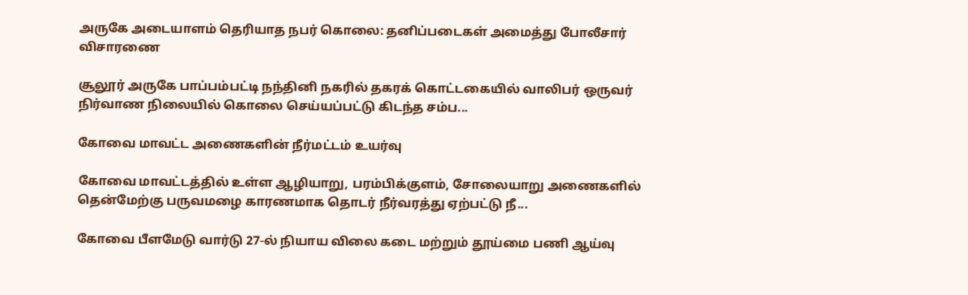அருகே அடையாளம் தெரியாத நபர் கொலை: தனிப்படைகள் அமைத்து போலீசார் விசாரணை

சூலூர் அருகே பாப்பம்பட்டி நந்தினி நகரில் தகரக் கொட்டகையில் வாலிபர் ஒருவர் நிர்வாண நிலையில் கொலை செய்யப்பட்டு கிடந்த சம்ப...

கோவை மாவட்ட அணைகளின் நீர்மட்டம் உயர்வு

கோவை மாவட்டத்தில் உள்ள ஆழியாறு, பரம்பிக்குளம், சோலையாறு அணைகளில் தென்மேற்கு பருவமழை காரணமாக தொடர் நீர்வரத்து ஏற்பட்டு நீ...

கோவை பீளமேடு வார்டு 27-ல் நியாய விலை கடை மற்றும் தூய்மை பணி ஆய்வு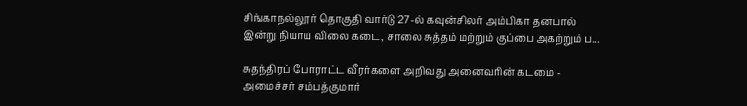சிங்காநல்லூர் தொகுதி வார்டு 27-ல் கவுன்சிலர் அம்பிகா தனபால் இன்று நியாய விலை கடை, சாலை சுத்தம் மற்றும் குப்பை அகற்றும் ப...

சுதந்திரப் போராட்ட வீரர்களை அறிவது அனைவரின் கடமை - அமைச்சர் சம்பத்குமார்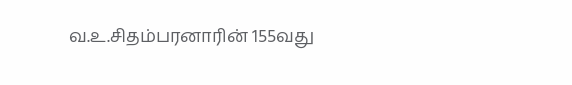வ.உ.சிதம்பரனாரின் 155வது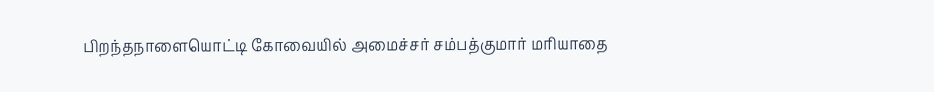பிறந்தநாளையொட்டி கோவையில் அமைச்சர் சம்பத்குமார் மரியாதை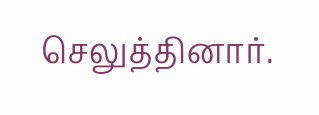செலுத்தினார்.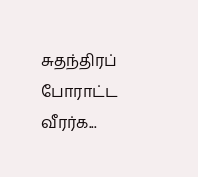சுதந்திரப் போராட்ட வீரர்க...